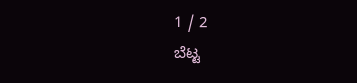1 / 2
ಬೆಟ್ಟ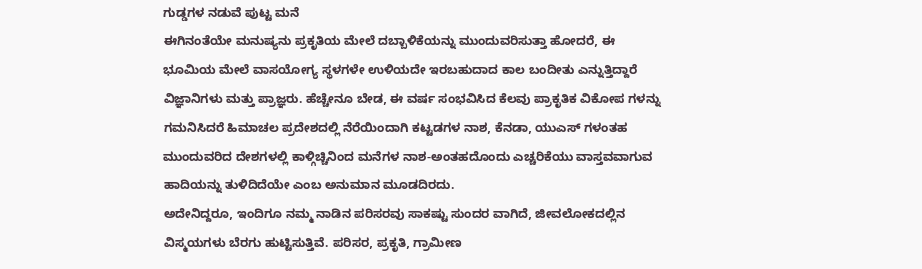ಗುಡ್ಡಗಳ ನಡುವೆ ಪುಟ್ಟ ಮನೆ
ಈಗಿನಂತೆಯೇ ಮನುಷ್ಯನು ಪ್ರಕೃತಿಯ ಮೇಲೆ ದಬ್ಬಾಳಿಕೆಯನ್ನು ಮುಂದುವರಿಸುತ್ತಾ ಹೋದರೆ, ಈ ಭೂಮಿಯ ಮೇಲೆ ವಾಸಯೋಗ್ಯ ಸ್ಥಳಗಳೇ ಉಳಿಯದೇ ಇರಬಹುದಾದ ಕಾಲ ಬಂದೀತು ಎನ್ನುತ್ತಿದ್ದಾರೆ ವಿಜ್ಞಾನಿಗಳು ಮತ್ತು ಪ್ರಾಜ್ಞರು. ಹೆಚ್ಚೇನೂ ಬೇಡ, ಈ ವರ್ಷ ಸಂಭವಿಸಿದ ಕೆಲವು ಪ್ರಾಕೃತಿಕ ವಿಕೋಪ ಗಳನ್ನು ಗಮನಿಸಿದರೆ ಹಿಮಾಚಲ ಪ್ರದೇಶದಲ್ಲಿ ನೆರೆಯಿಂದಾಗಿ ಕಟ್ಟಡಗಳ ನಾಶ, ಕೆನಡಾ, ಯುಎಸ್ ಗಳಂತಹ ಮುಂದುವರಿದ ದೇಶಗಳಲ್ಲಿ ಕಾಳ್ಗಿಚ್ಚಿನಿಂದ ಮನೆಗಳ ನಾಶ-ಅಂತಹದೊಂದು ಎಚ್ಚರಿಕೆಯು ವಾಸ್ತವವಾಗುವ ಹಾದಿಯನ್ನು ತುಳಿದಿದೆಯೇ ಎಂಬ ಅನುಮಾನ ಮೂಡದಿರದು.
ಅದೇನಿದ್ದರೂ, ಇಂದಿಗೂ ನಮ್ಮ ನಾಡಿನ ಪರಿಸರವು ಸಾಕಷ್ಟು ಸುಂದರ ವಾಗಿದೆ, ಜೀವಲೋಕದಲ್ಲಿನ ವಿಸ್ಮಯಗಳು ಬೆರಗು ಹುಟ್ಟಿಸುತ್ತಿವೆ. ಪರಿಸರ, ಪ್ರಕೃತಿ, ಗ್ರಾಮೀಣ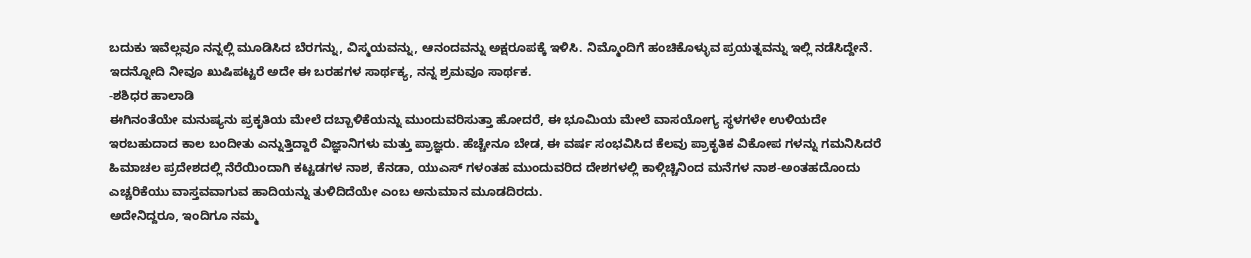ಬದುಕು ಇವೆಲ್ಲವೂ ನನ್ನಲ್ಲಿ ಮೂಡಿಸಿದ ಬೆರಗನ್ನು, ವಿಸ್ಮಯವನ್ನು, ಆನಂದವನ್ನು ಅಕ್ಷರೂಪಕ್ಕೆ ಇಳಿಸಿ. ನಿಮ್ಮೊಂದಿಗೆ ಹಂಚಿಕೊಳ್ಳುವ ಪ್ರಯತ್ನವನ್ನು ಇಲ್ಲಿ ನಡೆಸಿದ್ದೇನೆ. ಇದನ್ನೋದಿ ನೀವೂ ಖುಷಿಪಟ್ಟರೆ ಅದೇ ಈ ಬರಹಗಳ ಸಾರ್ಥಕ್ಯ, ನನ್ನ ಶ್ರಮವೂ ಸಾರ್ಥಕ.
-ಶಶಿಧರ ಹಾಲಾಡಿ
ಈಗಿನಂತೆಯೇ ಮನುಷ್ಯನು ಪ್ರಕೃತಿಯ ಮೇಲೆ ದಬ್ಬಾಳಿಕೆಯನ್ನು ಮುಂದುವರಿಸುತ್ತಾ ಹೋದರೆ, ಈ ಭೂಮಿಯ ಮೇಲೆ ವಾಸಯೋಗ್ಯ ಸ್ಥಳಗಳೇ ಉಳಿಯದೇ ಇರಬಹುದಾದ ಕಾಲ ಬಂದೀತು ಎನ್ನುತ್ತಿದ್ದಾರೆ ವಿಜ್ಞಾನಿಗಳು ಮತ್ತು ಪ್ರಾಜ್ಞರು. ಹೆಚ್ಚೇನೂ ಬೇಡ, ಈ ವರ್ಷ ಸಂಭವಿಸಿದ ಕೆಲವು ಪ್ರಾಕೃತಿಕ ವಿಕೋಪ ಗಳನ್ನು ಗಮನಿಸಿದರೆ ಹಿಮಾಚಲ ಪ್ರದೇಶದಲ್ಲಿ ನೆರೆಯಿಂದಾಗಿ ಕಟ್ಟಡಗಳ ನಾಶ, ಕೆನಡಾ, ಯುಎಸ್ ಗಳಂತಹ ಮುಂದುವರಿದ ದೇಶಗಳಲ್ಲಿ ಕಾಳ್ಗಿಚ್ಚಿನಿಂದ ಮನೆಗಳ ನಾಶ-ಅಂತಹದೊಂದು ಎಚ್ಚರಿಕೆಯು ವಾಸ್ತವವಾಗುವ ಹಾದಿಯನ್ನು ತುಳಿದಿದೆಯೇ ಎಂಬ ಅನುಮಾನ ಮೂಡದಿರದು.
ಅದೇನಿದ್ದರೂ, ಇಂದಿಗೂ ನಮ್ಮ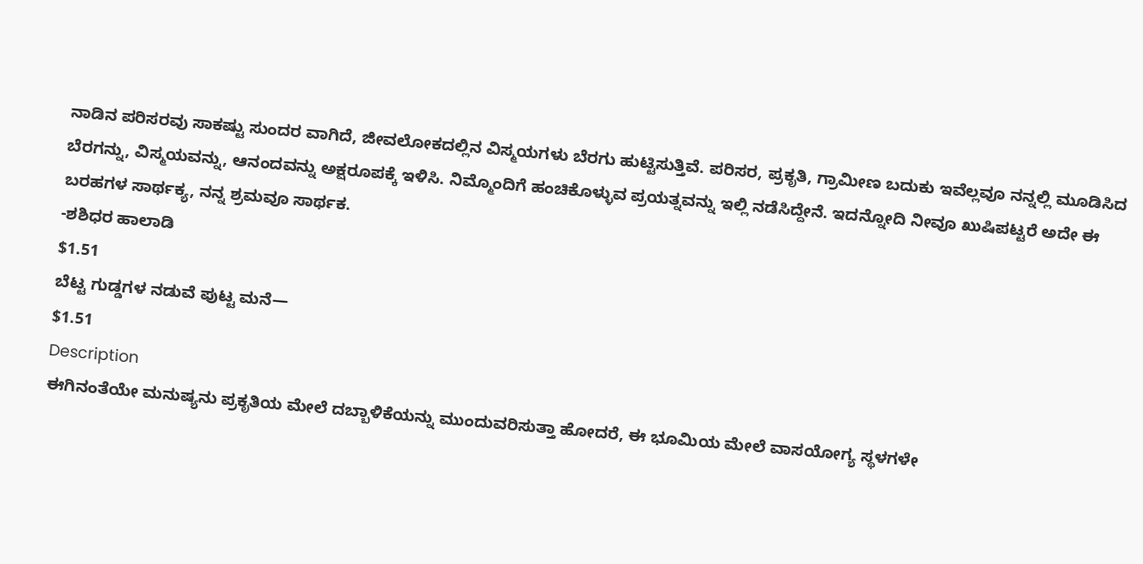ನಾಡಿನ ಪರಿಸರವು ಸಾಕಷ್ಟು ಸುಂದರ ವಾಗಿದೆ, ಜೀವಲೋಕದಲ್ಲಿನ ವಿಸ್ಮಯಗಳು ಬೆರಗು ಹುಟ್ಟಿಸುತ್ತಿವೆ. ಪರಿಸರ, ಪ್ರಕೃತಿ, ಗ್ರಾಮೀಣ ಬದುಕು ಇವೆಲ್ಲವೂ ನನ್ನಲ್ಲಿ ಮೂಡಿಸಿದ ಬೆರಗನ್ನು, ವಿಸ್ಮಯವನ್ನು, ಆನಂದವನ್ನು ಅಕ್ಷರೂಪಕ್ಕೆ ಇಳಿಸಿ. ನಿಮ್ಮೊಂದಿಗೆ ಹಂಚಿಕೊಳ್ಳುವ ಪ್ರಯತ್ನವನ್ನು ಇಲ್ಲಿ ನಡೆಸಿದ್ದೇನೆ. ಇದನ್ನೋದಿ ನೀವೂ ಖುಷಿಪಟ್ಟರೆ ಅದೇ ಈ ಬರಹಗಳ ಸಾರ್ಥಕ್ಯ, ನನ್ನ ಶ್ರಮವೂ ಸಾರ್ಥಕ.
-ಶಶಿಧರ ಹಾಲಾಡಿ
$1.51
ಬೆಟ್ಟ ಗುಡ್ಡಗಳ ನಡುವೆ ಪುಟ್ಟ ಮನೆ—
$1.51
Description
ಈಗಿನಂತೆಯೇ ಮನುಷ್ಯನು ಪ್ರಕೃತಿಯ ಮೇಲೆ ದಬ್ಬಾಳಿಕೆಯನ್ನು ಮುಂದುವರಿಸುತ್ತಾ ಹೋದರೆ, ಈ ಭೂಮಿಯ ಮೇಲೆ ವಾಸಯೋಗ್ಯ ಸ್ಥಳಗಳೇ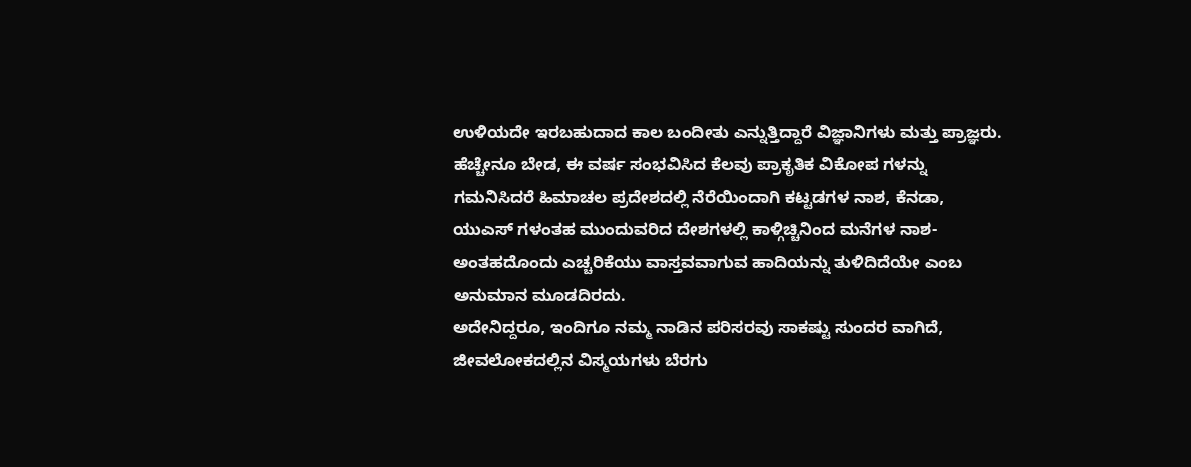ಉಳಿಯದೇ ಇರಬಹುದಾದ ಕಾಲ ಬಂದೀತು ಎನ್ನುತ್ತಿದ್ದಾರೆ ವಿಜ್ಞಾನಿಗಳು ಮತ್ತು ಪ್ರಾಜ್ಞರು. ಹೆಚ್ಚೇನೂ ಬೇಡ, ಈ ವರ್ಷ ಸಂಭವಿಸಿದ ಕೆಲವು ಪ್ರಾಕೃತಿಕ ವಿಕೋಪ ಗಳನ್ನು ಗಮನಿಸಿದರೆ ಹಿಮಾಚಲ ಪ್ರದೇಶದಲ್ಲಿ ನೆರೆಯಿಂದಾಗಿ ಕಟ್ಟಡಗಳ ನಾಶ, ಕೆನಡಾ, ಯುಎಸ್ ಗಳಂತಹ ಮುಂದುವರಿದ ದೇಶಗಳಲ್ಲಿ ಕಾಳ್ಗಿಚ್ಚಿನಿಂದ ಮನೆಗಳ ನಾಶ-ಅಂತಹದೊಂದು ಎಚ್ಚರಿಕೆಯು ವಾಸ್ತವವಾಗುವ ಹಾದಿಯನ್ನು ತುಳಿದಿದೆಯೇ ಎಂಬ ಅನುಮಾನ ಮೂಡದಿರದು.
ಅದೇನಿದ್ದರೂ, ಇಂದಿಗೂ ನಮ್ಮ ನಾಡಿನ ಪರಿಸರವು ಸಾಕಷ್ಟು ಸುಂದರ ವಾಗಿದೆ, ಜೀವಲೋಕದಲ್ಲಿನ ವಿಸ್ಮಯಗಳು ಬೆರಗು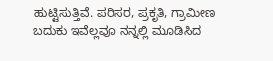ಹುಟ್ಟಿಸುತ್ತಿವೆ. ಪರಿಸರ, ಪ್ರಕೃತಿ, ಗ್ರಾಮೀಣ ಬದುಕು ಇವೆಲ್ಲವೂ ನನ್ನಲ್ಲಿ ಮೂಡಿಸಿದ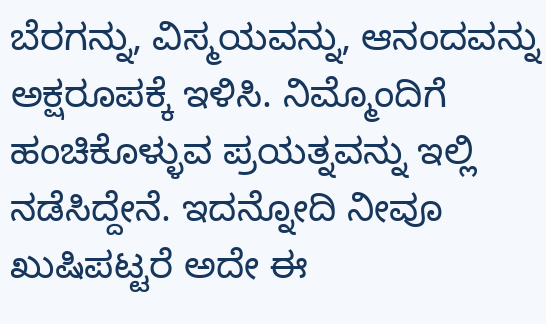ಬೆರಗನ್ನು, ವಿಸ್ಮಯವನ್ನು, ಆನಂದವನ್ನು ಅಕ್ಷರೂಪಕ್ಕೆ ಇಳಿಸಿ. ನಿಮ್ಮೊಂದಿಗೆ ಹಂಚಿಕೊಳ್ಳುವ ಪ್ರಯತ್ನವನ್ನು ಇಲ್ಲಿ ನಡೆಸಿದ್ದೇನೆ. ಇದನ್ನೋದಿ ನೀವೂ ಖುಷಿಪಟ್ಟರೆ ಅದೇ ಈ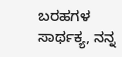ಬರಹಗಳ ಸಾರ್ಥಕ್ಯ, ನನ್ನ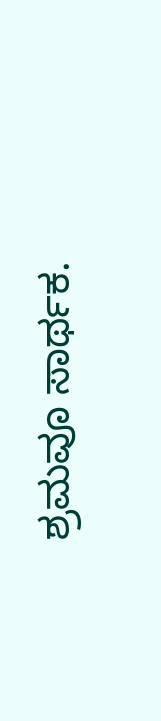ಶ್ರಮವೂ ಸಾರ್ಥಕ.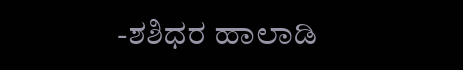-ಶಶಿಧರ ಹಾಲಾಡಿ